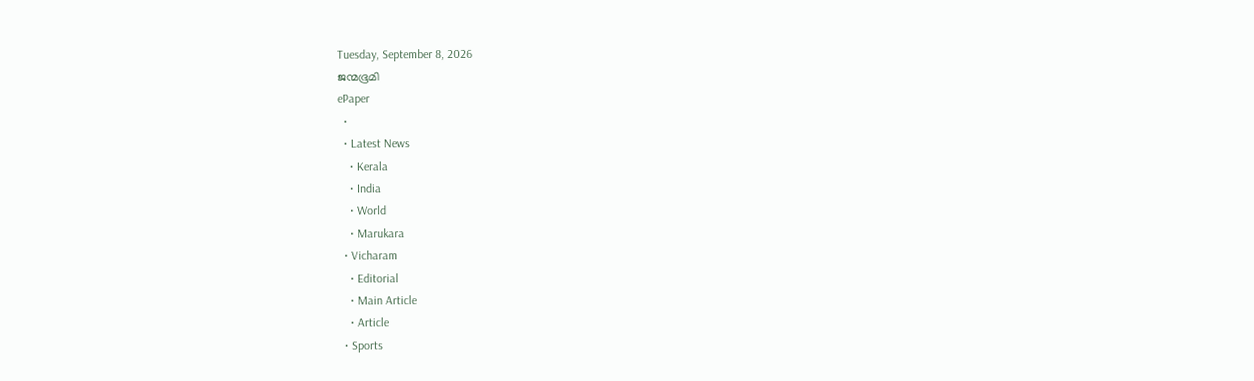Tuesday, September 8, 2026
ജന്മഭൂമി
ePaper
  •
  • Latest News
    • Kerala
    • India
    • World
    • Marukara
  • Vicharam
    • Editorial
    • Main Article
    • Article
  • Sports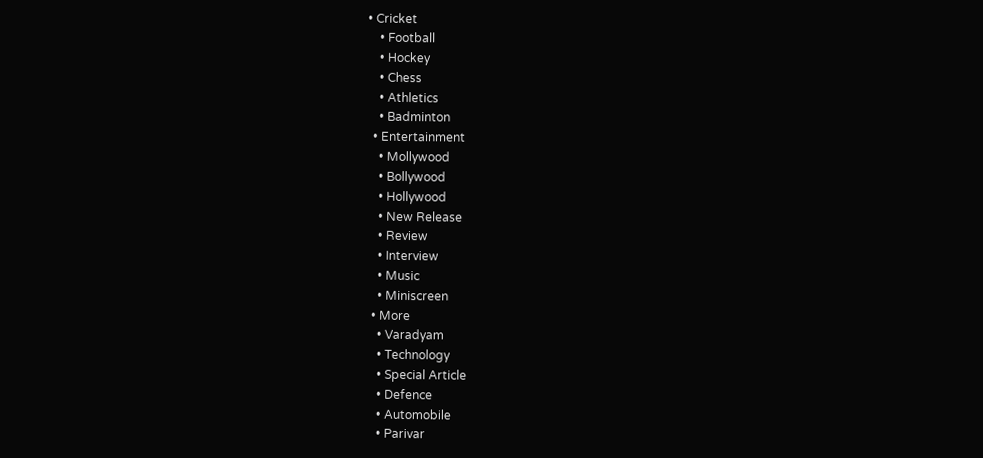• Cricket
    • Football
    • Hockey
    • Chess
    • Athletics
    • Badminton
  • Entertainment
    • Mollywood
    • Bollywood
    • Hollywood
    • New Release
    • Review
    • Interview
    • Music
    • Miniscreen
  • More
    • Varadyam
    • Technology
    • Special Article
    • Defence
    • Automobile
    • Parivar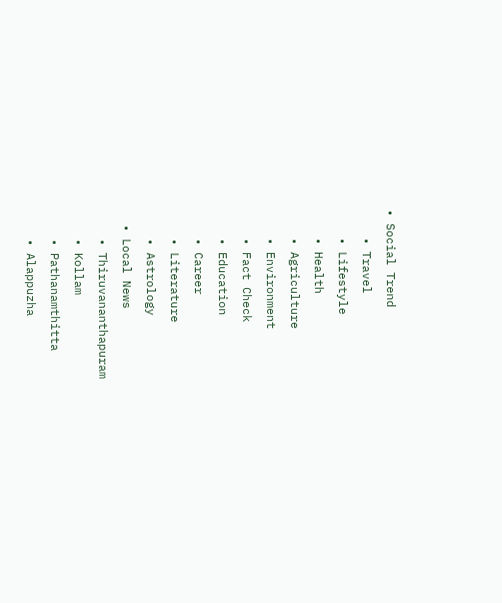• Social Trend
    • Travel
    • Lifestyle
    • Health
    • Agriculture
    • Environment
    • Fact Check
    • Education
    • Career
    • Literature
    • Astrology
  • Local News
    • Thiruvananthapuram
    • Kollam
    • Pathanamthitta
    • Alappuzha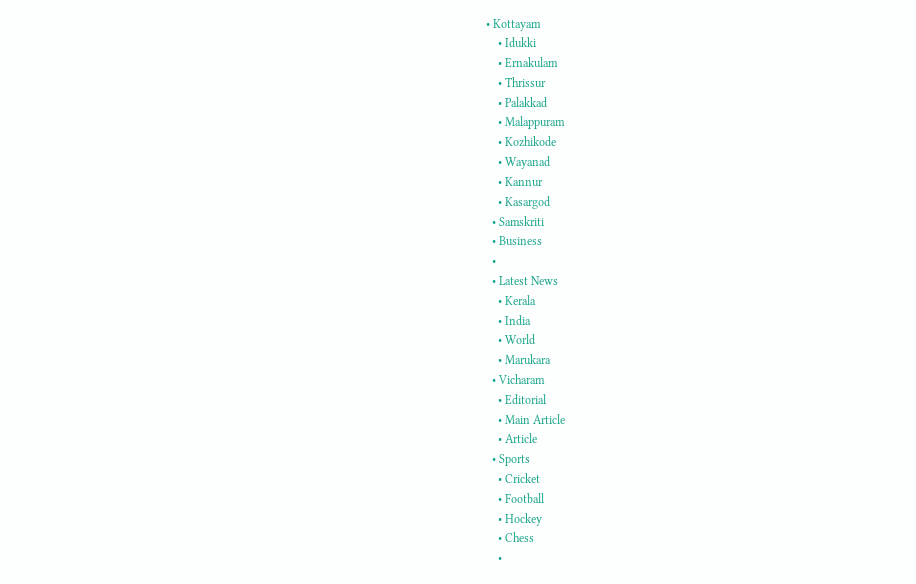• Kottayam
    • Idukki
    • Ernakulam
    • Thrissur
    • Palakkad
    • Malappuram
    • Kozhikode
    • Wayanad
    • Kannur
    • Kasargod
  • Samskriti
  • Business
  •
  • Latest News
    • Kerala
    • India
    • World
    • Marukara
  • Vicharam
    • Editorial
    • Main Article
    • Article
  • Sports
    • Cricket
    • Football
    • Hockey
    • Chess
    •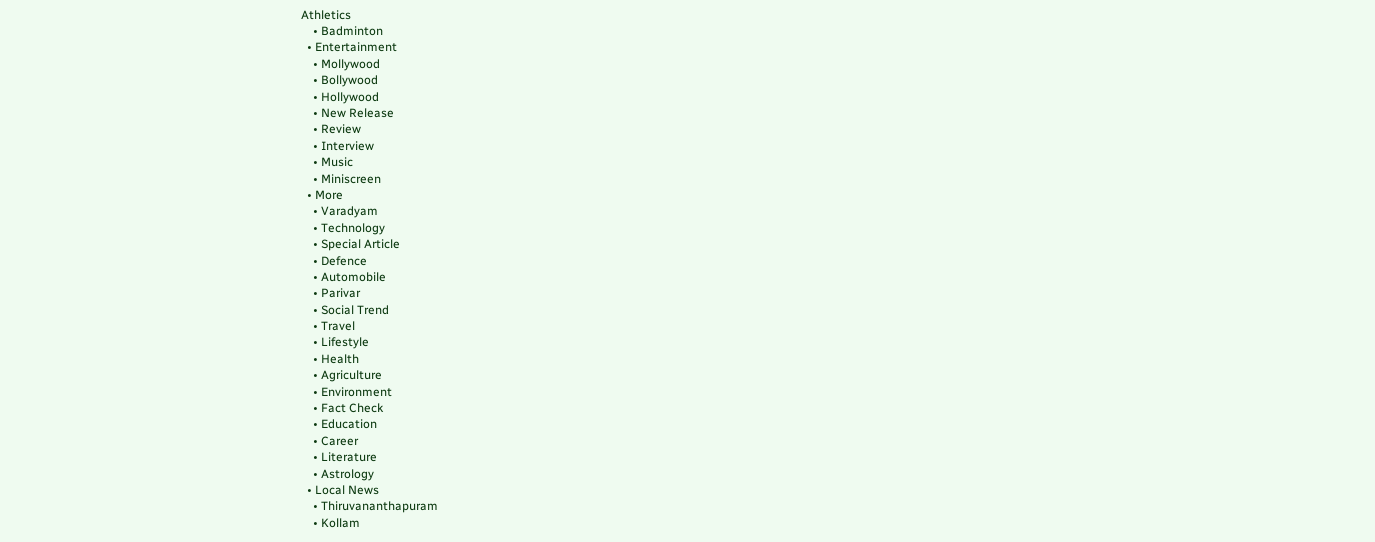Athletics
    • Badminton
  • Entertainment
    • Mollywood
    • Bollywood
    • Hollywood
    • New Release
    • Review
    • Interview
    • Music
    • Miniscreen
  • More
    • Varadyam
    • Technology
    • Special Article
    • Defence
    • Automobile
    • Parivar
    • Social Trend
    • Travel
    • Lifestyle
    • Health
    • Agriculture
    • Environment
    • Fact Check
    • Education
    • Career
    • Literature
    • Astrology
  • Local News
    • Thiruvananthapuram
    • Kollam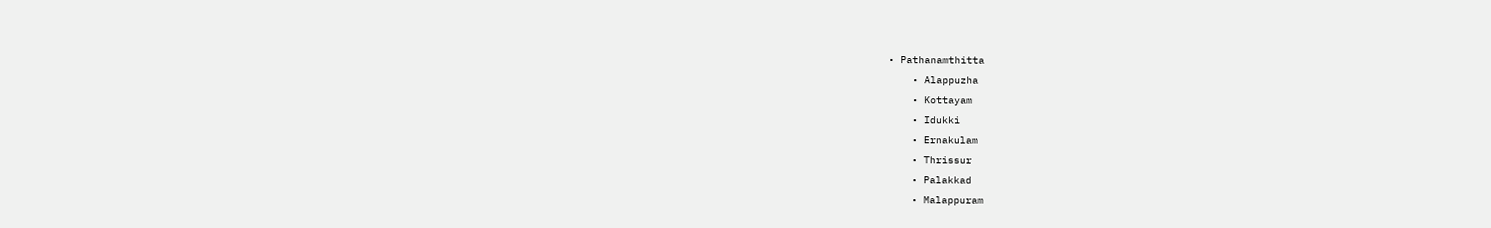• Pathanamthitta
    • Alappuzha
    • Kottayam
    • Idukki
    • Ernakulam
    • Thrissur
    • Palakkad
    • Malappuram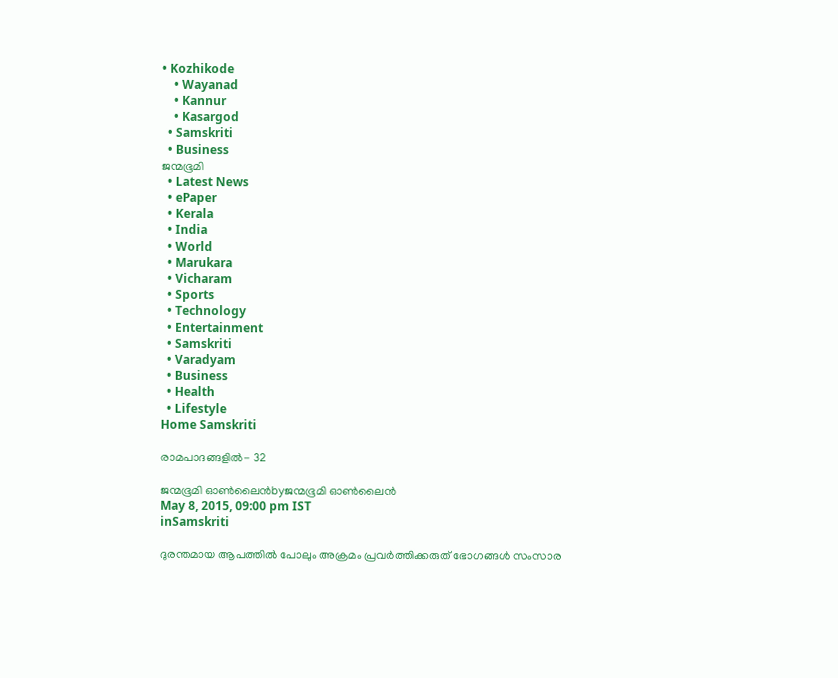• Kozhikode
    • Wayanad
    • Kannur
    • Kasargod
  • Samskriti
  • Business
ജന്മഭൂമി
  • Latest News
  • ePaper
  • Kerala
  • India
  • World
  • Marukara
  • Vicharam
  • Sports
  • Technology
  • Entertainment
  • Samskriti
  • Varadyam
  • Business
  • Health
  • Lifestyle
Home Samskriti

രാമപാദങ്ങളില്‍- 32

ജന്മഭൂമി ഓണ്‍ലൈന്‍byജന്മഭൂമി ഓണ്‍ലൈന്‍
May 8, 2015, 09:00 pm IST
inSamskriti

ദുരന്തമായ ആപത്തില്‍ പോലും അക്രമം പ്രവര്‍ത്തിക്കരുത് ഭോഗങ്ങള്‍ സംസാര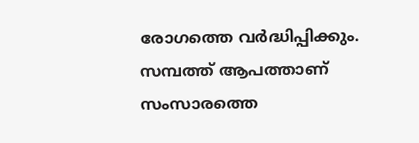രോഗത്തെ വര്‍ദ്ധിപ്പിക്കും. സമ്പത്ത് ആപത്താണ് സംസാരത്തെ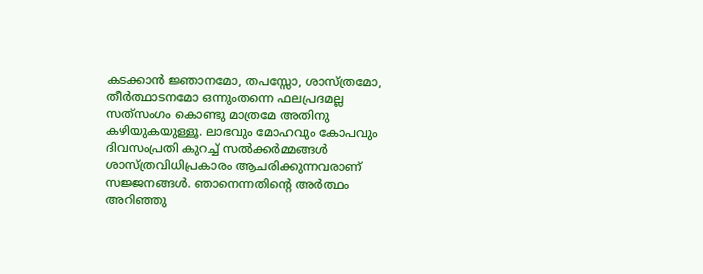കടക്കാന്‍ ജ്ഞാനമോ, തപസ്സോ, ശാസ്ത്രമോ, തീര്‍ത്ഥാടനമോ ഒന്നുംതന്നെ ഫലപ്രദമല്ല സത്‌സംഗം കൊണ്ടു മാത്രമേ അതിനു കഴിയുകയുള്ളൂ. ലാഭവും മോഹവും കോപവും ദിവസംപ്രതി കുറച്ച് സല്‍ക്കര്‍മ്മങ്ങള്‍ ശാസ്ത്രവിധിപ്രകാരം ആചരിക്കുന്നവരാണ് സജ്ജനങ്ങള്‍. ഞാനെന്നതിന്റെ അര്‍ത്ഥം അറിഞ്ഞു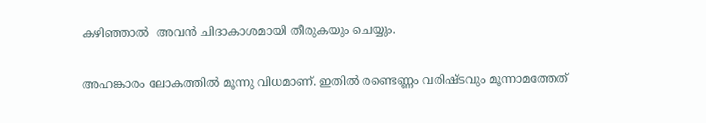കഴിഞ്ഞാല്‍  അവന്‍ ചിദാകാശമായി തീരുകയും ചെയ്യും.

അഹങ്കാരം ലോകത്തില്‍ മൂന്നു വിധമാണ്. ഇതില്‍ രണ്ടെണ്ണം വരിഷ്ടവും മൂന്നാമത്തേത്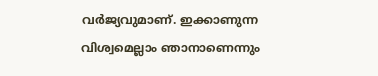വര്‍ജ്യവുമാണ്. ഇക്കാണുന്ന വിശ്വമെല്ലാം ഞാനാണെന്നും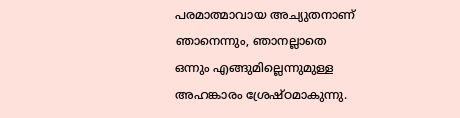പരമാത്മാവായ അച്യുതനാണ് ഞാനെന്നും, ഞാനല്ലാതെ ഒന്നും എങ്ങുമില്ലെന്നുമുള്ള അഹങ്കാരം ശ്രേഷ്ഠമാകുന്നു.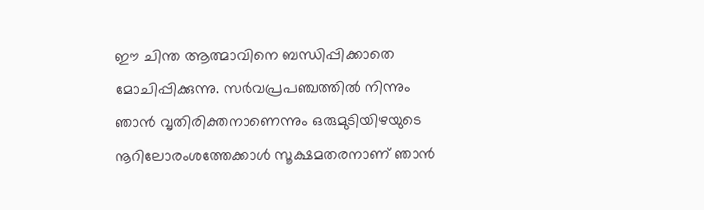ഈ ചിന്ത ആത്മാവിനെ ബന്ധിപ്പിക്കാതെ മോചിപ്പിക്കുന്നു. സര്‍വപ്രപഞ്ചത്തില്‍ നിന്നും ഞാന്‍ വൃതിരിക്തനാണെന്നും ഒരുമുടിയിഴയുടെ നൂറിലോരംശത്തേക്കാള്‍ സൂക്ഷമതരനാണ് ഞാന്‍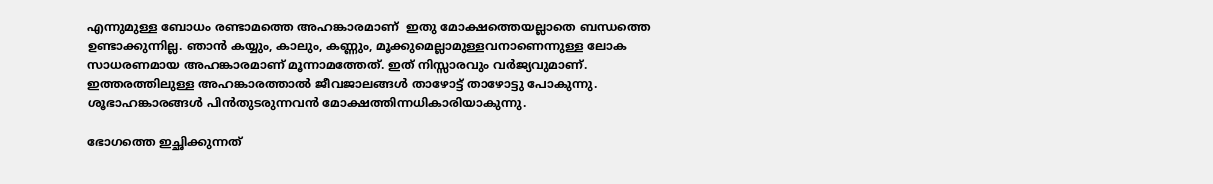എന്നുമുള്ള ബോധം രണ്ടാമത്തെ അഹങ്കാരമാണ്  ഇതു മോക്ഷത്തെയല്ലാതെ ബന്ധത്തെ ഉണ്ടാക്കുന്നില്ല. ഞാന്‍ കയ്യും, കാലും, കണ്ണും, മൂക്കുമെല്ലാമുള്ളവനാണെന്നുള്ള ലോക സാധരണമായ അഹങ്കാരമാണ് മൂന്നാമത്തേത്. ഇത് നിസ്സാരവും വര്‍ജ്യവുമാണ്. ഇത്തരത്തിലുള്ള അഹങ്കാരത്താല്‍ ജീവജാലങ്ങള്‍ താഴോട്ട് താഴോട്ടു പോകുന്നു. ശൂഭാഹങ്കാരങ്ങള്‍ പിന്‍തുടരുന്നവന്‍ മോക്ഷത്തിന്നധികാരിയാകുന്നു.

ഭോഗത്തെ ഇച്ഛിക്കുന്നത്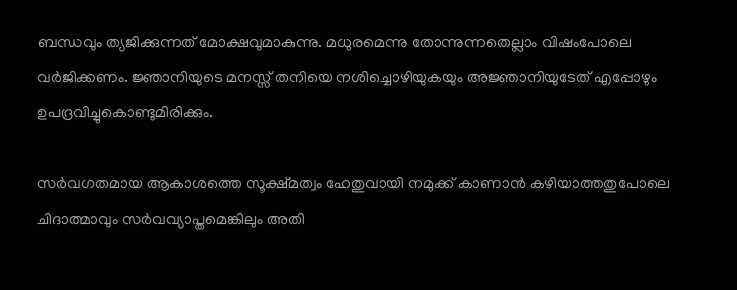ബന്ധവും ത്യജിക്കുന്നത് മോക്ഷവുമാകുന്നു. മധുരമെന്നു തോന്നുന്നതെല്ലാം വിഷംപോലെ വര്‍ജിക്കണം. ജ്ഞാനിയുടെ മനസ്സ് തനിയെ നശിച്ചൊഴിയുകയും അജ്ഞാനിയുടേത് എപ്പോഴും ഉപദ്രവിച്ചുകൊണ്ടുമിരിക്കും.

സര്‍വഗതമായ ആകാശത്തെ സൂക്ഷ്മത്വം ഹേതുവായി നമുക്ക് കാണാന്‍ കഴിയാത്തതുപോലെ ചിദാത്മാവും സര്‍വവ്യാപ്തമെങ്കിലും അതി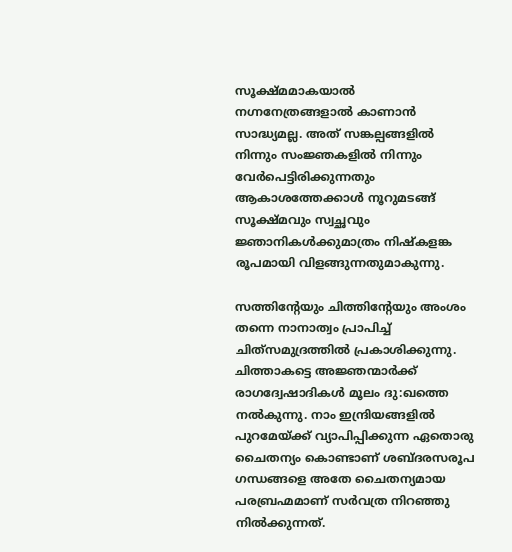സൂക്ഷ്മമാകയാല്‍ നഗ്നനേത്രങ്ങളാല്‍ കാണാന്‍ സാദ്ധ്യമല്ല. അത് സങ്കല്പങ്ങളില്‍ നിന്നും സംജ്ഞകളില്‍ നിന്നും വേര്‍പെട്ടിരിക്കുന്നതും ആകാശത്തേക്കാള്‍ നൂറുമടങ്ങ് സൂക്ഷ്മവും സ്വച്ഛവും ജ്ഞാനികള്‍ക്കുമാത്രം നിഷ്‌കളങ്ക രൂപമായി വിളങ്ങുന്നതുമാകുന്നു.

സത്തിന്റേയും ചിത്തിന്റേയും അംശം തന്നെ നാനാത്വം പ്രാപിച്ച് ചിത്‌സമുദ്രത്തില്‍ പ്രകാശിക്കുന്നു. ചിത്താകട്ടെ അജ്ഞന്മാര്‍ക്ക് രാഗദ്വേഷാദികള്‍ മൂലം ദു:ഖത്തെ നല്‍കുന്നു. നാം ഇന്ദ്രിയങ്ങളില്‍ പുറമേയ്‌ക്ക് വ്യാപിപ്പിക്കുന്ന ഏതൊരു ചൈതന്യം കൊണ്ടാണ് ശബ്ദരസരൂപ ഗന്ധങ്ങളെ അതേ ചൈതന്യമായ പരബ്രഹ്മമാണ് സര്‍വത്ര നിറഞ്ഞു നില്‍ക്കുന്നത്.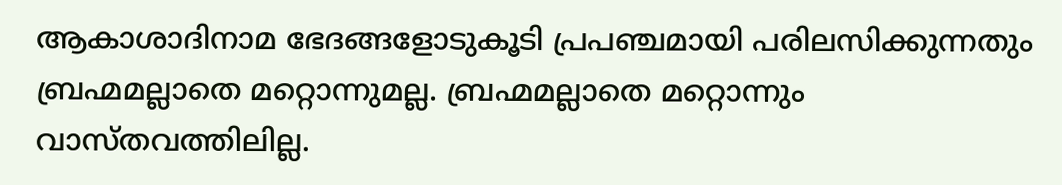ആകാശാദിനാമ ഭേദങ്ങളോടുകൂടി പ്രപഞ്ചമായി പരിലസിക്കുന്നതും ബ്രഹ്മമല്ലാതെ മറ്റൊന്നുമല്ല. ബ്രഹ്മമല്ലാതെ മറ്റൊന്നും വാസ്തവത്തിലില്ല.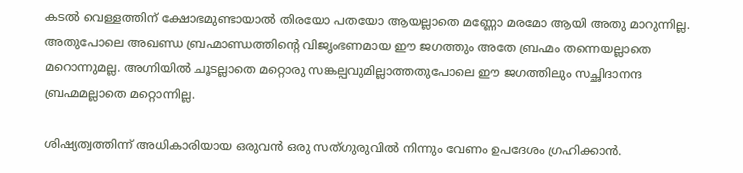കടല്‍ വെള്ളത്തിന് ക്ഷോഭമുണ്ടായാല്‍ തിരയോ പതയോ ആയല്ലാതെ മണ്ണോ മരമോ ആയി അതു മാറുന്നില്ല. അതുപോലെ അഖണ്ഡ ബ്രഹ്മാണ്ഡത്തിന്റെ വിജൃംഭണമായ ഈ ജഗത്തും അതേ ബ്രഹ്മം തന്നെയല്ലാതെ മറൊന്നുമല്ല. അഗ്നിയില്‍ ചൂടല്ലാതെ മറ്റൊരു സങ്കല്പവുമില്ലാത്തതുപോലെ ഈ ജഗത്തിലും സച്ഛിദാനന്ദ ബ്രഹ്മമല്ലാതെ മറ്റൊന്നില്ല.

ശിഷ്യത്വത്തിന്ന് അധികാരിയായ ഒരുവന്‍ ഒരു സത്ഗുരുവില്‍ നിന്നും വേണം ഉപദേശം ഗ്രഹിക്കാന്‍.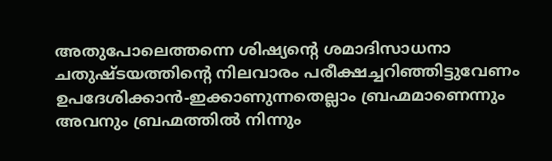അതുപോലെത്തന്നെ ശിഷ്യന്റെ ശമാദിസാധനാ ചതുഷ്ടയത്തിന്റെ നിലവാരം പരീക്ഷച്ചറിഞ്ഞിട്ടുവേണം ഉപദേശിക്കാന്‍-ഇക്കാണുന്നതെല്ലാം ബ്രഹ്മമാണെന്നും അവനും ബ്രഹ്മത്തില്‍ നിന്നും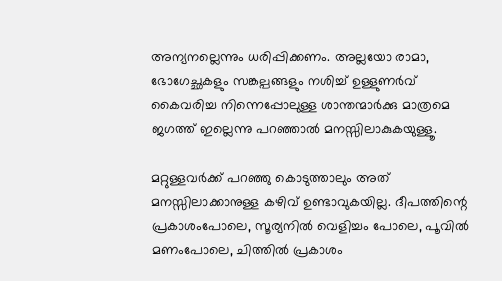അന്യനല്ലെന്നും ധരിപ്പിക്കണം. അല്ലയോ രാമാ, ഭോഗേച്ഛകളും സങ്കല്പങ്ങളും നശിച്ച് ഉള്ളുണര്‍വ് കൈവരിച്ച നിന്നെപ്പോലുള്ള ശാന്തന്മാര്‍ക്കു മാത്രമെ ജഗത്ത് ഇല്ലെന്നു പറഞ്ഞാല്‍ മനസ്സിലാകുകയുള്ളൂ.

മറ്റുള്ളവര്‍ക്ക് പറഞ്ഞു കൊടുത്താലും അത് മനസ്സിലാക്കാനുള്ള കഴിവ് ഉണ്ടാവുകയില്ല. ദീപത്തിന്റെ പ്രകാശംപോലെ, സൂര്യനില്‍ വെളിച്ചം പോലെ, പൂവില്‍ മണംപോലെ, ചിത്തില്‍ പ്രകാശം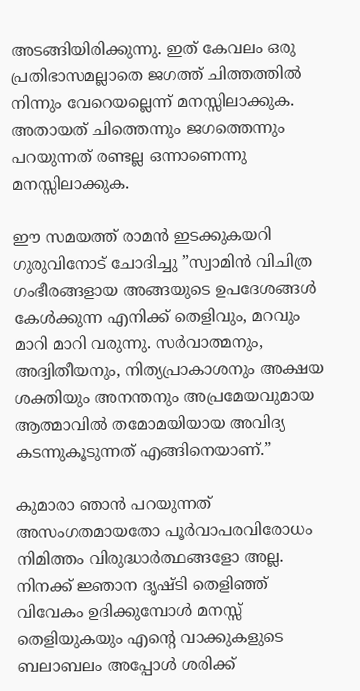അടങ്ങിയിരിക്കുന്നു. ഇത് കേവലം ഒരു പ്രതിഭാസമല്ലാതെ ജഗത്ത് ചിത്തത്തില്‍ നിന്നും വേറെയല്ലെന്ന് മനസ്സിലാക്കുക. അതായത് ചിത്തെന്നും ജഗത്തെന്നും പറയുന്നത് രണ്ടല്ല ഒന്നാണെന്നു മനസ്സിലാക്കുക.

ഈ സമയത്ത് രാമന്‍ ഇടക്കുകയറി ഗുരുവിനോട് ചോദിച്ചു ”സ്വാമിന്‍ വിചിത്ര ഗംഭീരങ്ങളായ അങ്ങയുടെ ഉപദേശങ്ങള്‍ കേള്‍ക്കുന്ന എനിക്ക് തെളിവും, മറവും മാറി മാറി വരുന്നു. സര്‍വാത്മനും, അദ്വിതീയനും, നിത്യപ്രാകാശനും അക്ഷയ ശക്തിയും അനന്തനും അപ്രമേയവുമായ ആത്മാവില്‍ തമോമയിയായ അവിദ്യ കടന്നുകൂടുന്നത് എങ്ങിനെയാണ്.”

കുമാരാ ഞാന്‍ പറയുന്നത് അസംഗതമായതോ പൂര്‍വാപരവിരോധം നിമിത്തം വിരുദ്ധാര്‍ത്ഥങ്ങളോ അല്ല. നിനക്ക് ജ്ഞാന ദൃഷ്ടി തെളിഞ്ഞ് വിവേകം ഉദിക്കുമ്പോള്‍ മനസ്സ് തെളിയുകയും എന്റെ വാക്കുകളുടെ ബലാബലം അപ്പോള്‍ ശരിക്ക്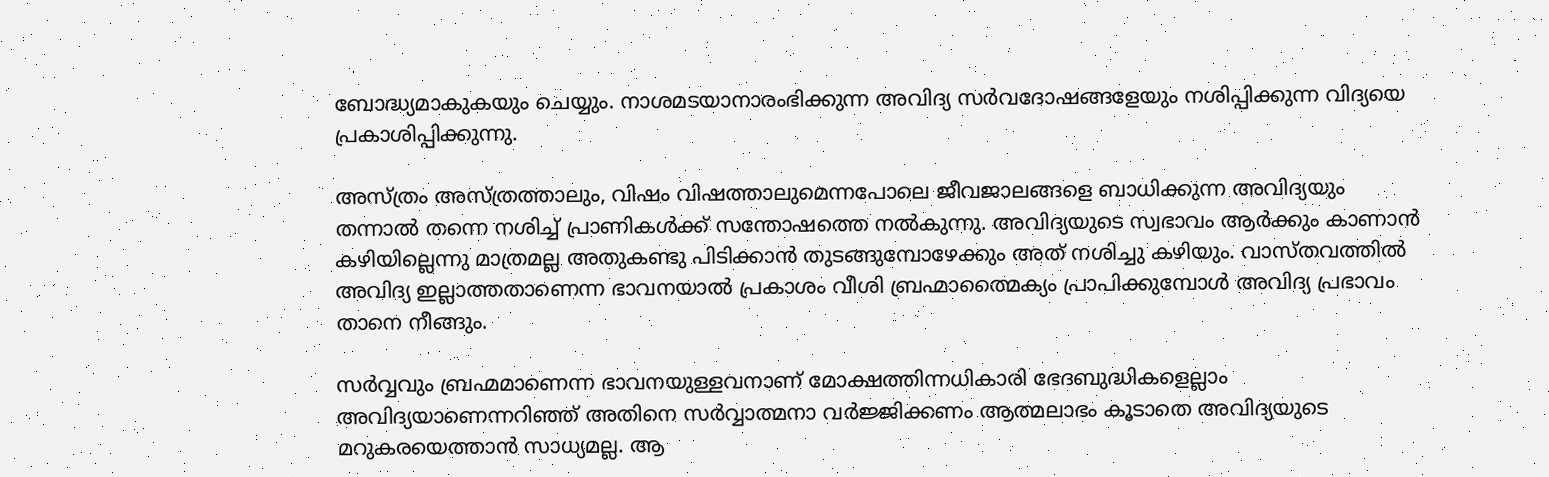ബോദ്ധ്യമാകുകയും ചെയ്യും. നാശമടയാനാരംഭിക്കുന്ന അവിദ്യ സര്‍വദോഷങ്ങളേയും നശിപ്പിക്കുന്ന വിദ്യയെ പ്രകാശിപ്പിക്കുന്നു.

അസ്ത്രം അസ്ത്രത്താലും, വിഷം വിഷത്താലുമെന്നപോലെ ജീവജാലങ്ങളെ ബാധിക്കുന്ന അവിദ്യയും തന്നാല്‍ തന്നെ നശിച്ച് പ്രാണികള്‍ക്ക് സന്തോഷത്തെ നല്‍കുന്നു. അവിദ്യയുടെ സ്വഭാവം ആര്‍ക്കും കാണാന്‍ കഴിയില്ലെന്നു മാത്രമല്ല അതുകണ്ടു പിടിക്കാന്‍ തുടങ്ങുമ്പോഴേക്കും അത് നശിച്ചു കഴിയും. വാസ്തവത്തില്‍ അവിദ്യ ഇല്ലാത്തതാണെന്ന ഭാവനയാല്‍ പ്രകാശം വീശി ബ്രഹ്മാത്മൈക്യം പ്രാപിക്കുമ്പോള്‍ അവിദ്യ പ്രഭാവം താനെ നീങ്ങും.

സര്‍വ്വവും ബ്രഹ്മമാണെന്ന ഭാവനയുള്ളവനാണ് മോക്ഷത്തിന്നധികാരി ഭേദബുദ്ധികളെല്ലാം അവിദ്യയാണെന്നറിഞ്ഞ് അതിനെ സര്‍വ്വാത്മനാ വര്‍ജ്ജിക്കണം ആത്മലാഭം കൂടാതെ അവിദ്യയുടെ മറുകരയെത്താന്‍ സാധ്യമല്ല. ആ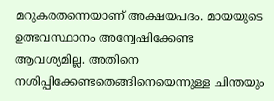മറുകരതന്നെയാണ് അക്ഷയപദം. മായയുടെ ഉത്ഭവസ്ഥാനം അന്വേഷിക്കേണ്ട ആവശ്യമില്ല. അതിനെ നശിപ്പിക്കേണ്ടതെങ്ങിനെയെന്നുള്ള ചിന്തയും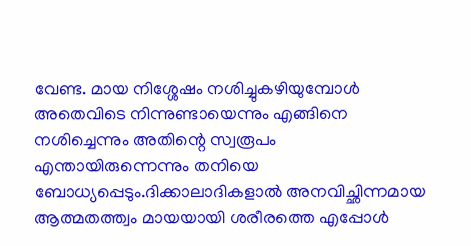വേണ്ട. മായ നിശ്ശേഷം നശിച്ചുകഴിയുമ്പോള്‍ അതെവിടെ നിന്നുണ്ടായെന്നും എങ്ങിനെ നശിച്ചെന്നും അതിന്റെ സ്വരൂപം എന്തായിരുന്നെന്നും തനിയെ ബോധ്യപ്പെടും.ദിക്കാലാദികളാല്‍ അനവിച്ഛിന്നമായ ആത്മതത്ത്വം മായയായി ശരീരത്തെ എപ്പോള്‍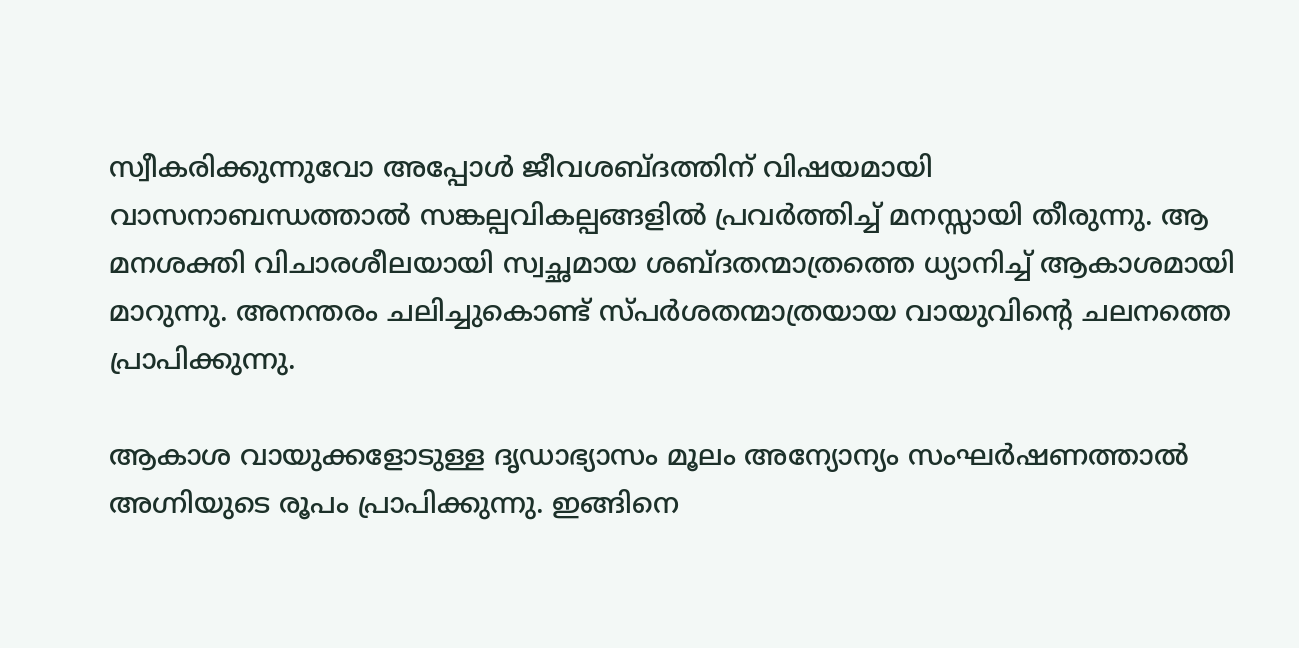സ്വീകരിക്കുന്നുവോ അപ്പോള്‍ ജീവശബ്ദത്തിന് വിഷയമായി വാസനാബന്ധത്താല്‍ സങ്കല്പവികല്പങ്ങളില്‍ പ്രവര്‍ത്തിച്ച് മനസ്സായി തീരുന്നു. ആ മനശക്തി വിചാരശീലയായി സ്വച്ഛമായ ശബ്ദതന്മാത്രത്തെ ധ്യാനിച്ച് ആകാശമായി മാറുന്നു. അനന്തരം ചലിച്ചുകൊണ്ട് സ്പര്‍ശതന്മാത്രയായ വായുവിന്റെ ചലനത്തെ പ്രാപിക്കുന്നു.

ആകാശ വായുക്കളോടുള്ള ദൃഡാഭ്യാസം മൂലം അന്യോന്യം സംഘര്‍ഷണത്താല്‍ അഗ്നിയുടെ രൂപം പ്രാപിക്കുന്നു. ഇങ്ങിനെ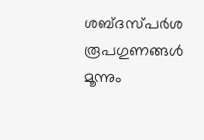ശബ്ദസ്പര്‍ശ രൂപഗുണങ്ങള്‍ മൂന്നും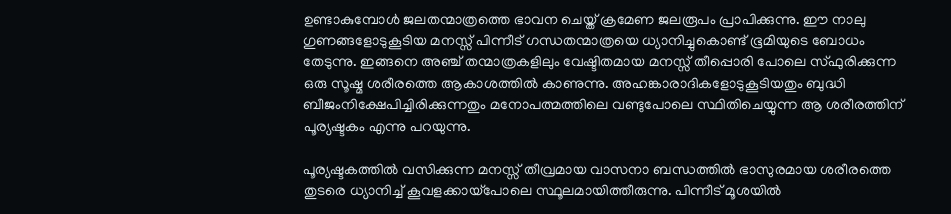ഉണ്ടാകുമ്പോള്‍ ജലതന്മാത്രത്തെ ഭാവന ചെയ്ത് ക്രമേണ ജലരൂപം പ്രാപിക്കുന്നു. ഈ നാലു ഗുണങ്ങളോടുകൂടിയ മനസ്സ് പിന്നീട് ഗന്ധതന്മാത്രയെ ധ്യാനിച്ചുകൊണ്ട് ഭൂമിയുടെ ബോധം തേടുന്നു. ഇങ്ങനെ അഞ്ച് തന്മാത്രകളിലും വേഷ്ടിതമായ മനസ്സ് തീപ്പൊരി പോലെ സ്ഫുരിക്കുന്ന ഒരു സൂഷ്മ ശരീരത്തെ ആകാശത്തില്‍ കാണുന്നു. അഹങ്കാരാദികളോടുകൂടിയതും ബുദ്ധി ബീജംനിക്ഷേപിച്ചിരിക്കുന്നതും മനോപത്മത്തിലെ വണ്ടുപോലെ സ്ഥിതിചെയ്യുന്ന ആ ശരീരത്തിന് പൂര്യഷ്ടകം എന്നു പറയുന്നു.

പൂര്യഷ്ടകത്തില്‍ വസിക്കുന്ന മനസ്സ് തീവ്രമായ വാസനാ ബന്ധത്തില്‍ ഭാസുരമായ ശരീരത്തെ തുടരെ ധ്യാനിച്ച് കൂവളക്കായ്‌പോലെ സ്ഥൂലമായിത്തീരുന്നു. പിന്നീട് മൂശയില്‍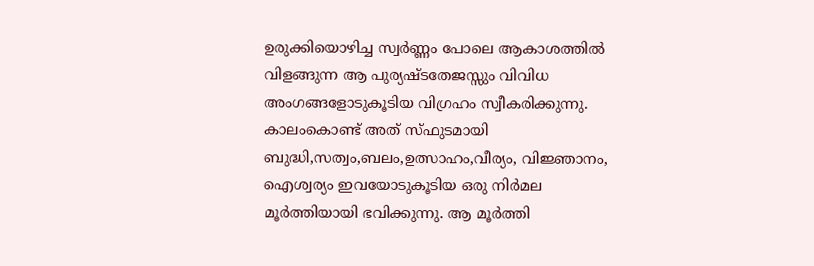ഉരുക്കിയൊഴിച്ച സ്വര്‍ണ്ണം പോലെ ആകാശത്തില്‍ വിളങ്ങുന്ന ആ പുര്യഷ്ടതേജസ്സും വിവിധ അംഗങ്ങളോടുകൂടിയ വിഗ്രഹം സ്വീകരിക്കുന്നു. കാലംകൊണ്ട് അത് സ്ഫുടമായി ബുദ്ധി,സത്വം,ബലം,ഉത്സാഹം,വീര്യം, വിജ്ഞാനം, ഐശ്വര്യം ഇവയോടുകൂടിയ ഒരു നിര്‍മല മൂര്‍ത്തിയായി ഭവിക്കുന്നു. ആ മൂര്‍ത്തി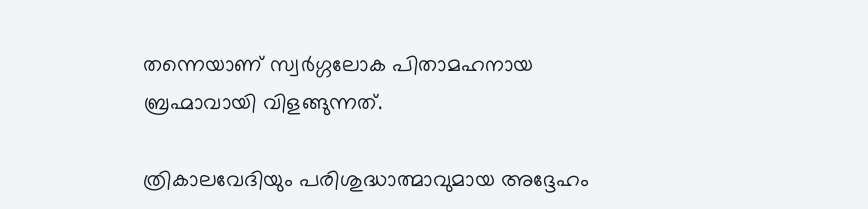തന്നെയാണ് സ്വര്‍ഗ്ഗലോക പിതാമഹനായ ബ്രഹ്മാവായി വിളങ്ങുന്നത്.

ത്രികാലവേദിയും പരിശുദ്ധാത്മാവുമായ അദ്ദേഹം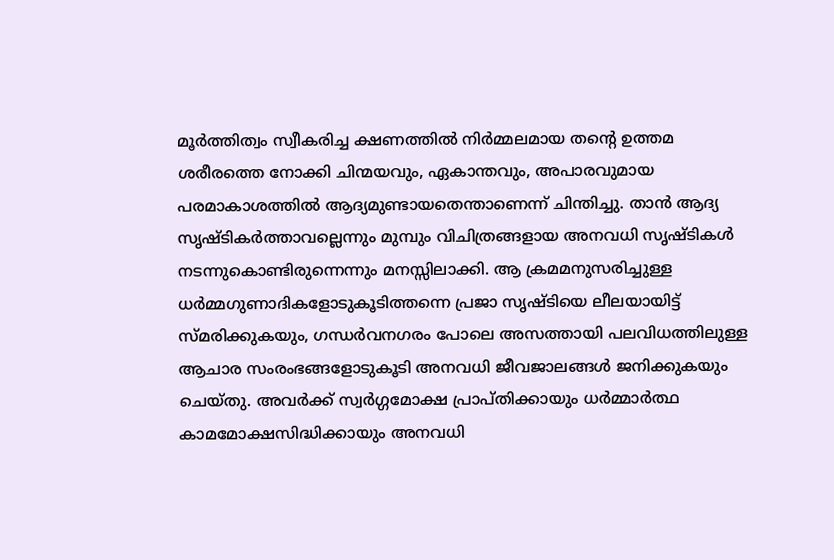മൂര്‍ത്തിത്വം സ്വീകരിച്ച ക്ഷണത്തില്‍ നിര്‍മ്മലമായ തന്റെ ഉത്തമ ശരീരത്തെ നോക്കി ചിന്മയവും, ഏകാന്തവും, അപാരവുമായ പരമാകാശത്തില്‍ ആദ്യമുണ്ടായതെന്താണെന്ന് ചിന്തിച്ചു. താന്‍ ആദ്യ സൃഷ്ടികര്‍ത്താവല്ലെന്നും മുമ്പും വിചിത്രങ്ങളായ അനവധി സൃഷ്ടികള്‍ നടന്നുകൊണ്ടിരുന്നെന്നും മനസ്സിലാക്കി. ആ ക്രമമനുസരിച്ചുള്ള ധര്‍മ്മഗുണാദികളോടുകൂടിത്തന്നെ പ്രജാ സൃഷ്ടിയെ ലീലയായിട്ട് സ്മരിക്കുകയും, ഗന്ധര്‍വനഗരം പോലെ അസത്തായി പലവിധത്തിലുള്ള ആചാര സംരംഭങ്ങളോടുകൂടി അനവധി ജീവജാലങ്ങള്‍ ജനിക്കുകയും ചെയ്തു. അവര്‍ക്ക് സ്വര്‍ഗ്ഗമോക്ഷ പ്രാപ്തിക്കായും ധര്‍മ്മാര്‍ത്ഥ കാമമോക്ഷസിദ്ധിക്കായും അനവധി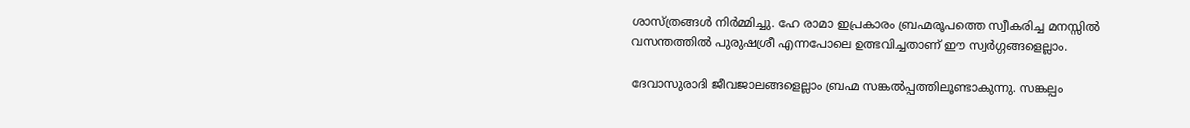ശാസ്ത്രങ്ങള്‍ നിര്‍മ്മിച്ചു. ഹേ രാമാ ഇപ്രകാരം ബ്രഹ്മരൂപത്തെ സ്വീകരിച്ച മനസ്സില്‍ വസന്തത്തില്‍ പുരുഷശ്രീ എന്നപോലെ ഉത്ഭവിച്ചതാണ് ഈ സ്വര്‍ഗ്ഗങ്ങളെല്ലാം.

ദേവാസുരാദി ജീവജാലങ്ങളെല്ലാം ബ്രഹ്മ സങ്കല്‍പ്പത്തിലൂണ്ടാകുന്നു. സങ്കല്പം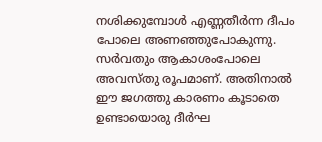നശിക്കുമ്പോള്‍ എണ്ണതീര്‍ന്ന ദീപം പോലെ അണഞ്ഞുപോകുന്നു. സര്‍വതും ആകാശംപോലെ അവസ്തു രൂപമാണ്. അതിനാല്‍ ഈ ജഗത്തു കാരണം കൂടാതെ ഉണ്ടായൊരു ദീര്‍ഘ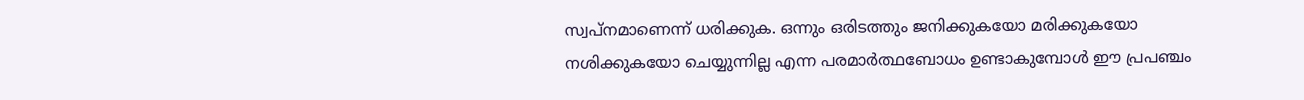സ്വപ്നമാണെന്ന് ധരിക്കുക. ഒന്നും ഒരിടത്തും ജനിക്കുകയോ മരിക്കുകയോ നശിക്കുകയോ ചെയ്യുന്നില്ല എന്ന പരമാര്‍ത്ഥബോധം ഉണ്ടാകുമ്പോള്‍ ഈ പ്രപഞ്ചം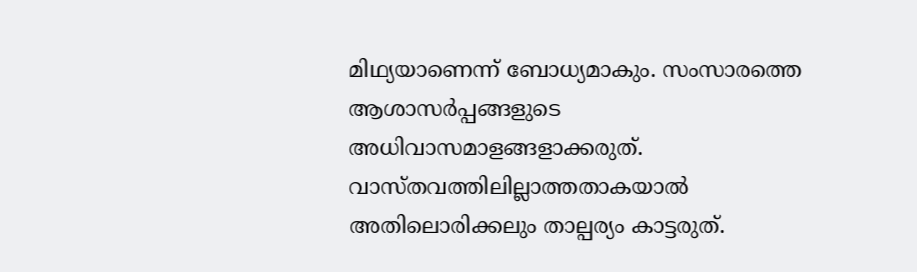മിഥ്യയാണെന്ന് ബോധ്യമാകും. സംസാരത്തെ ആശാസര്‍പ്പങ്ങളുടെ അധിവാസമാളങ്ങളാക്കരുത്. വാസ്തവത്തിലില്ലാത്തതാകയാല്‍ അതിലൊരിക്കലും താല്പര്യം കാട്ടരുത്.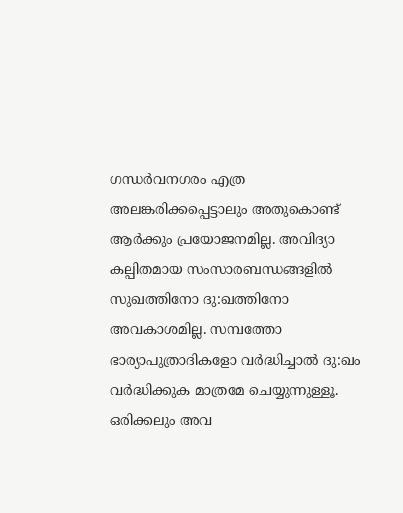ഗന്ധര്‍വനഗരം എത്ര അലങ്കരിക്കപ്പെട്ടാലും അതുകൊണ്ട് ആര്‍ക്കും പ്രയോജനമില്ല. അവിദ്യാ കല്പിതമായ സംസാരബന്ധങ്ങളില്‍ സുഖത്തിനോ ദു:ഖത്തിനോ അവകാശമില്ല. സമ്പത്തോ ഭാര്യാപുത്രാദികളോ വര്‍ദ്ധിച്ചാല്‍ ദു:ഖം വര്‍ദ്ധിക്കുക മാത്രമേ ചെയ്യുന്നുള്ളൂ. ഒരിക്കലും അവ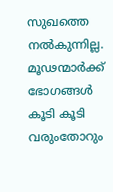സുഖത്തെ നല്‍കുന്നില്ല. മൂഢന്മാര്‍ക്ക് ഭോഗങ്ങള്‍ കൂടി കൂടി വരുംതോറും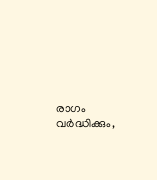രാഗം വര്‍ദ്ധിക്കും,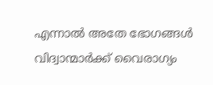എന്നാല്‍ അതേ ഭോഗങ്ങള്‍ വിദ്വാന്മാര്‍ക്ക് വൈരാഗ്യം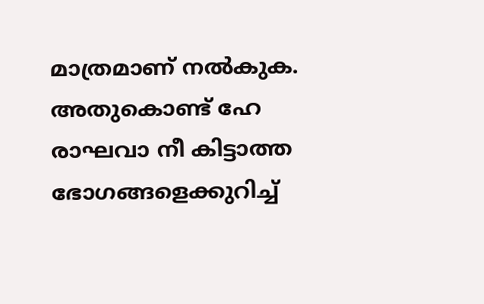മാത്രമാണ് നല്‍കുക. അതുകൊണ്ട് ഹേ രാഘവാ നീ കിട്ടാത്ത ഭോഗങ്ങളെക്കുറിച്ച്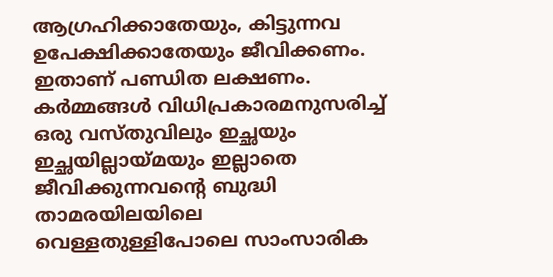ആഗ്രഹിക്കാതേയും, കിട്ടുന്നവ ഉപേക്ഷിക്കാതേയും ജീവിക്കണം. ഇതാണ് പണ്ഡിത ലക്ഷണം. കര്‍മ്മങ്ങള്‍ വിധിപ്രകാരമനുസരിച്ച് ഒരു വസ്തുവിലും ഇച്ഛയും ഇച്ഛയില്ലായ്‌മയും ഇല്ലാതെ ജീവിക്കുന്നവന്റെ ബുദ്ധി താമരയിലയിലെ വെള്ളതുള്ളിപോലെ സാംസാരിക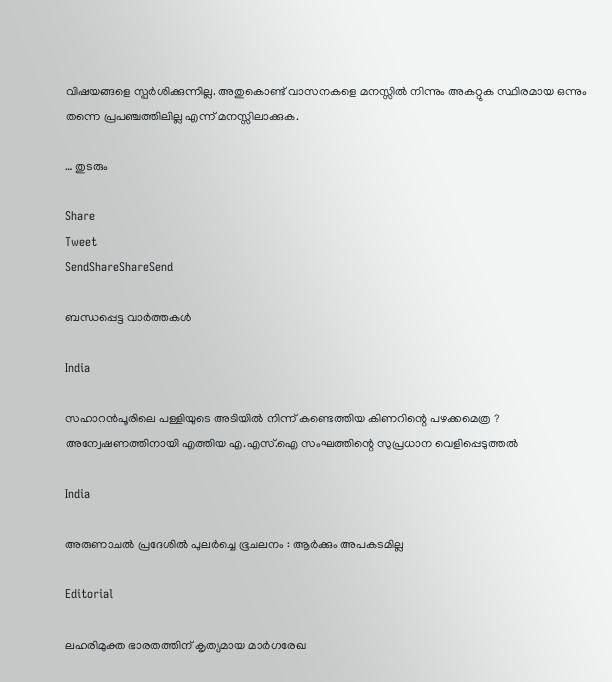വിഷയങ്ങളെ സ്പര്‍ശിക്കുന്നില്ല. അതുകൊണ്ട് വാസനകളെ മനസ്സില്‍ നിന്നും അകറ്റുക സ്ഥിരമായ ഒന്നും തന്നെ പ്രപഞ്ചത്തിലില്ല എന്ന് മനസ്സിലാക്കുക.

… തുടരും

Share
Tweet
SendShareShareSend

ബന്ധപ്പെട്ട വാര്‍ത്തകള്‍

India

സഹാറൻപൂരിലെ പള്ളിയുടെ അടിയിൽ നിന്ന് കണ്ടെത്തിയ കിണറിന്റെ പഴക്കമെത്ര ? അന്വേഷണത്തിനായി എത്തിയ എ.എസ്.ഐ സംഘത്തിന്റെ സുപ്രധാന വെളിപ്പെടുത്തൽ

India

അരുണാചൽ പ്രദേശിൽ പുലർച്ചെ ഭൂചലനം : ആർക്കും അപകടമില്ല

Editorial

ലഹരിമുക്ത ഭാരതത്തിന് കൃത്യമായ മാര്‍ഗരേഖ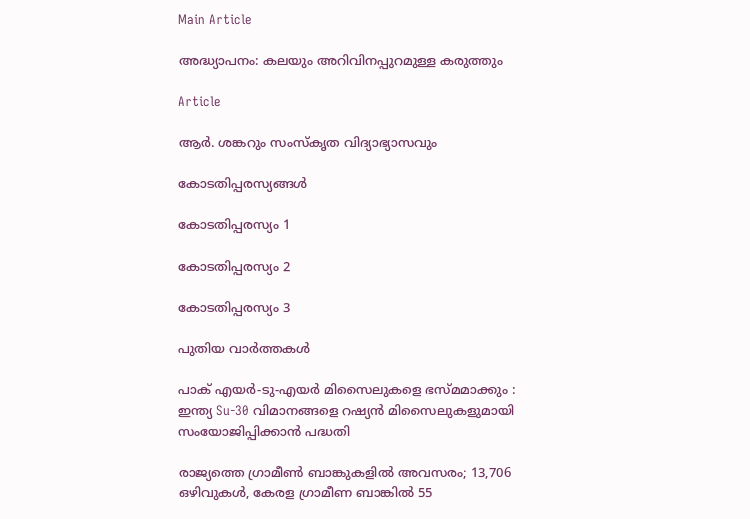Main Article

അദ്ധ്യാപനം: കലയും അറിവിനപ്പുറമുള്ള കരുത്തും

Article

ആര്‍. ശങ്കറും സംസ്‌കൃത വിദ്യാഭ്യാസവും

കോടതിപ്പരസ്യങ്ങള്‍

കോടതിപ്പരസ്യം 1

കോടതിപ്പരസ്യം 2

കോടതിപ്പരസ്യം 3

പുതിയ വാര്‍ത്തകള്‍

പാക് എയർ-ടു-എയർ മിസൈലുകളെ ഭസ്മമാക്കും : ഇന്ത്യ Su-30 വിമാനങ്ങളെ റഷ്യൻ മിസൈലുകളുമായി സംയോജിപ്പിക്കാൻ പദ്ധതി

രാജ്യത്തെ ഗ്രാമീൺ ബാങ്കുകളിൽ അവസരം; 13,706 ഒഴിവുകള്‍, കേരള ഗ്രാമീണ ബാങ്കിൽ 55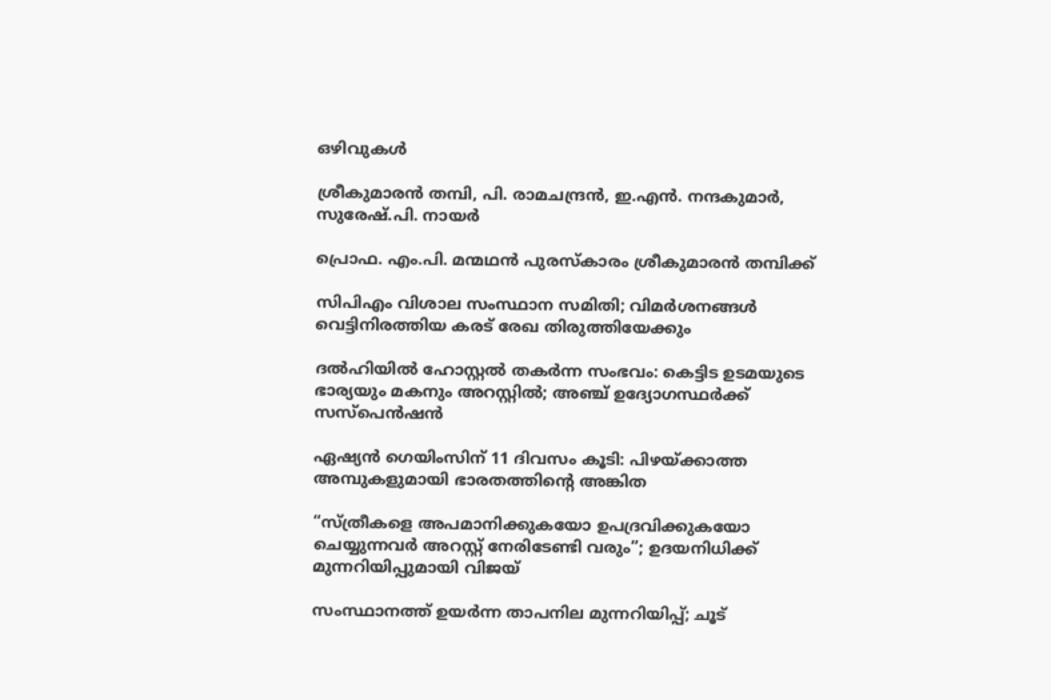ഒഴിവുകള്‍

ശ്രീകുമാരന്‍ തമ്പി, പി. രാമചന്ദ്രന്‍, ഇ.എന്‍. നന്ദകുമാര്‍, സുരേഷ്.പി. നായര്‍

പ്രൊഫ. എം.പി. മന്മഥന്‍ പുരസ്‌കാരം ശ്രീകുമാരന്‍ തമ്പിക്ക്

സിപിഎം വിശാല സംസ്ഥാന സമിതി; വിമര്‍ശനങ്ങള്‍ വെട്ടിനിരത്തിയ കരട് രേഖ തിരുത്തിയേക്കും

ദല്‍ഹിയില്‍ ഹോസ്റ്റല്‍ തകര്‍ന്ന സംഭവം: കെട്ടിട ഉടമയുടെ ഭാര്യയും മകനും അറസ്റ്റില്‍; അഞ്ച് ഉദ്യോഗസ്ഥര്‍ക്ക് സസ്പെന്‍ഷന്‍

ഏഷ്യന്‍ ഗെയിംസിന് 11 ദിവസം കൂടി: പിഴയ്‌ക്കാത്ത അമ്പുകളുമായി ഭാരതത്തിന്റെ അങ്കിത

“സ്ത്രീകളെ അപമാനിക്കുകയോ ഉപദ്രവിക്കുകയോ ചെയ്യുന്നവർ അറസ്റ്റ് നേരിടേണ്ടി വരും”; ഉദയനിധിക്ക് മുന്നറിയിപ്പുമായി വിജയ്

സംസ്ഥാനത്ത് ഉയര്‍ന്ന താപനില മുന്നറിയിപ്പ്; ചൂട്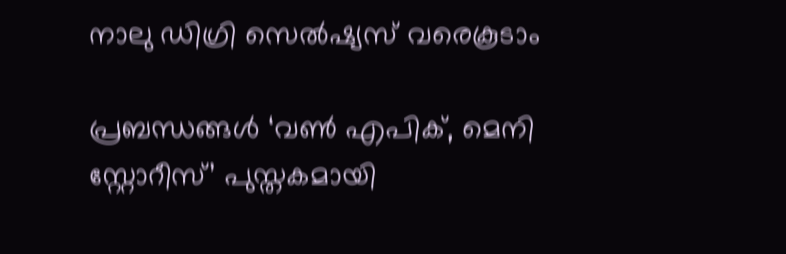നാലു ഡിഗ്രി സെല്‍ഷ്യസ് വരെകൂടാം

പ്രബന്ധങ്ങള്‍ ‘വണ്‍ എപിക്, മെനി സ്റ്റോറീസ്’ പുസ്തകമായി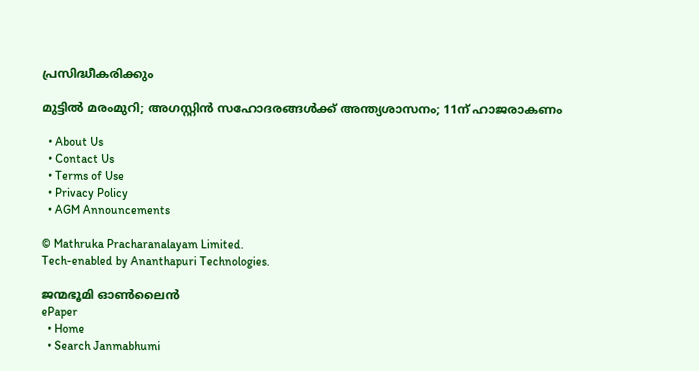പ്രസിദ്ധീകരിക്കും

മുട്ടില്‍ മരംമുറി; അഗസ്റ്റിന്‍ സഹോദരങ്ങള്‍ക്ക് അന്ത്യശാസനം; 11ന് ഹാജരാകണം

  • About Us
  • Contact Us
  • Terms of Use
  • Privacy Policy
  • AGM Announcements

© Mathruka Pracharanalayam Limited.
Tech-enabled by Ananthapuri Technologies.

ജന്മഭൂമി ഓണ്‍ലൈന്‍
ePaper
  • Home
  • Search Janmabhumi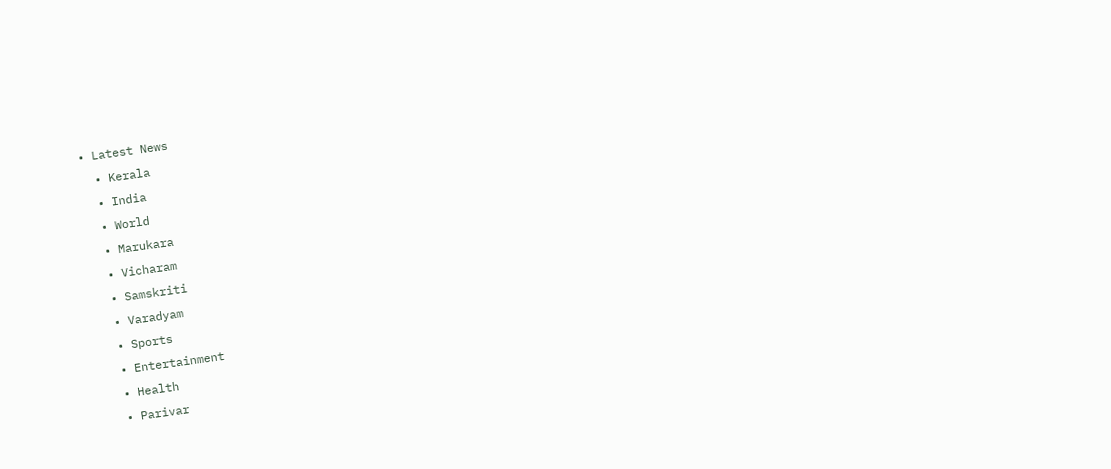• Latest News
  • Kerala
  • India
  • World
  • Marukara
  • Vicharam
  • Samskriti
  • Varadyam
  • Sports
  • Entertainment
  • Health
  • Parivar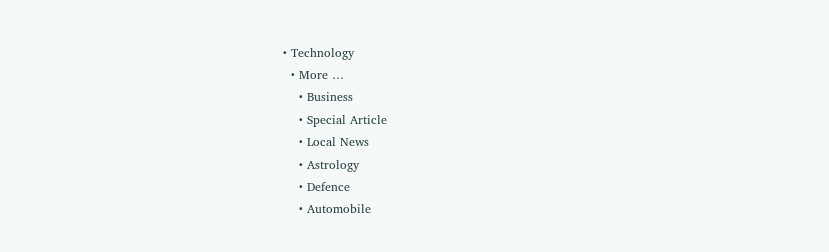• Technology
  • More …
    • Business
    • Special Article
    • Local News
    • Astrology
    • Defence
    • Automobile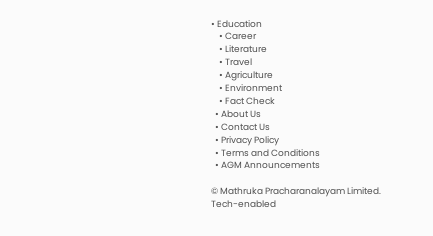• Education
    • Career
    • Literature
    • Travel
    • Agriculture
    • Environment
    • Fact Check
  • About Us
  • Contact Us
  • Privacy Policy
  • Terms and Conditions
  • AGM Announcements

© Mathruka Pracharanalayam Limited.
Tech-enabled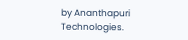by Ananthapuri Technologies.